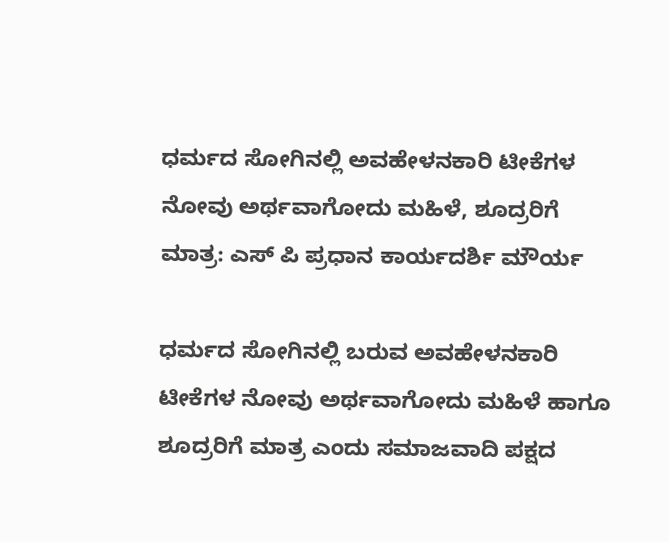ಧರ್ಮದ ಸೋಗಿನಲ್ಲಿ ಅವಹೇಳನಕಾರಿ ಟೀಕೆಗಳ ನೋವು ಅರ್ಥವಾಗೋದು ಮಹಿಳೆ, ಶೂದ್ರರಿಗೆ ಮಾತ್ರ: ಎಸ್ ಪಿ ಪ್ರಧಾನ ಕಾರ್ಯದರ್ಶಿ ಮೌರ್ಯ

ಧರ್ಮದ ಸೋಗಿನಲ್ಲಿ ಬರುವ ಅವಹೇಳನಕಾರಿ ಟೀಕೆಗಳ ನೋವು ಅರ್ಥವಾಗೋದು ಮಹಿಳೆ ಹಾಗೂ ಶೂದ್ರರಿಗೆ ಮಾತ್ರ ಎಂದು ಸಮಾಜವಾದಿ ಪಕ್ಷದ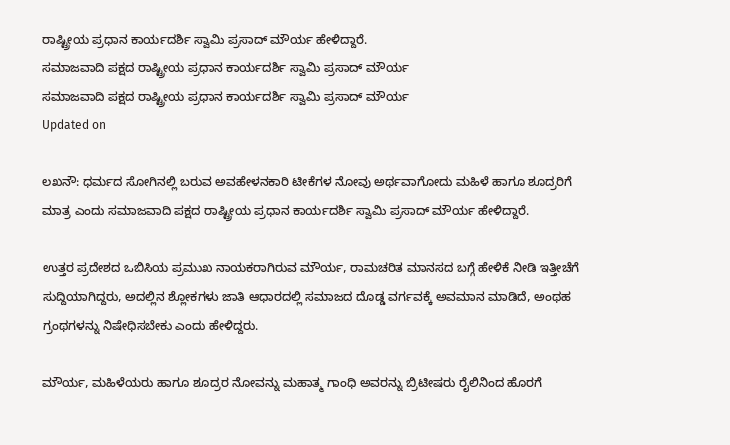ರಾಷ್ಟ್ರೀಯ ಪ್ರಧಾನ ಕಾರ್ಯದರ್ಶಿ ಸ್ವಾಮಿ ಪ್ರಸಾದ್ ಮೌರ್ಯ ಹೇಳಿದ್ದಾರೆ.
ಸಮಾಜವಾದಿ ಪಕ್ಷದ ರಾಷ್ಟ್ರೀಯ ಪ್ರಧಾನ ಕಾರ್ಯದರ್ಶಿ ಸ್ವಾಮಿ ಪ್ರಸಾದ್ ಮೌರ್ಯ
ಸಮಾಜವಾದಿ ಪಕ್ಷದ ರಾಷ್ಟ್ರೀಯ ಪ್ರಧಾನ ಕಾರ್ಯದರ್ಶಿ ಸ್ವಾಮಿ ಪ್ರಸಾದ್ ಮೌರ್ಯ
Updated on

ಲಖನೌ: ಧರ್ಮದ ಸೋಗಿನಲ್ಲಿ ಬರುವ ಅವಹೇಳನಕಾರಿ ಟೀಕೆಗಳ ನೋವು ಅರ್ಥವಾಗೋದು ಮಹಿಳೆ ಹಾಗೂ ಶೂದ್ರರಿಗೆ ಮಾತ್ರ ಎಂದು ಸಮಾಜವಾದಿ ಪಕ್ಷದ ರಾಷ್ಟ್ರೀಯ ಪ್ರಧಾನ ಕಾರ್ಯದರ್ಶಿ ಸ್ವಾಮಿ ಪ್ರಸಾದ್ ಮೌರ್ಯ ಹೇಳಿದ್ದಾರೆ.

ಉತ್ತರ ಪ್ರದೇಶದ ಒಬಿಸಿಯ ಪ್ರಮುಖ ನಾಯಕರಾಗಿರುವ ಮೌರ್ಯ, ರಾಮಚರಿತ ಮಾನಸದ ಬಗ್ಗೆ ಹೇಳಿಕೆ ನೀಡಿ ಇತ್ತೀಚೆಗೆ ಸುದ್ದಿಯಾಗಿದ್ದರು, ಅದಲ್ಲಿನ ಶ್ಲೋಕಗಳು ಜಾತಿ ಆಧಾರದಲ್ಲಿ ಸಮಾಜದ ದೊಡ್ಡ ವರ್ಗವಕ್ಕೆ ಅವಮಾನ ಮಾಡಿದೆ, ಅಂಥಹ ಗ್ರಂಥಗಳನ್ನು ನಿಷೇಧಿಸಬೇಕು ಎಂದು ಹೇಳಿದ್ದರು.

ಮೌರ್ಯ, ಮಹಿಳೆಯರು ಹಾಗೂ ಶೂದ್ರರ ನೋವನ್ನು ಮಹಾತ್ಮ ಗಾಂಧಿ ಅವರನ್ನು ಬ್ರಿಟೀಷರು ರೈಲಿನಿಂದ ಹೊರಗೆ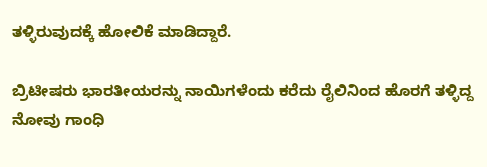ತಳ್ಳಿರುವುದಕ್ಕೆ ಹೋಲಿಕೆ ಮಾಡಿದ್ದಾರೆ.

ಬ್ರಿಟೀಷರು ಭಾರತೀಯರನ್ನು ನಾಯಿಗಳೆಂದು ಕರೆದು ರೈಲಿನಿಂದ ಹೊರಗೆ ತಳ್ಳಿದ್ದ ನೋವು ಗಾಂಧಿ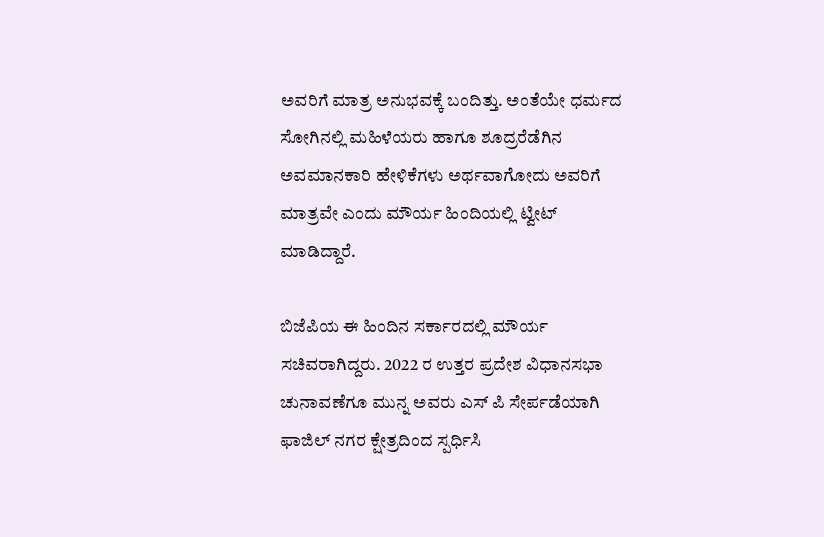ಅವರಿಗೆ ಮಾತ್ರ ಅನುಭವಕ್ಕೆ ಬಂದಿತ್ತು. ಅಂತೆಯೇ ಧರ್ಮದ ಸೋಗಿನಲ್ಲಿ ಮಹಿಳೆಯರು ಹಾಗೂ ಶೂದ್ರರೆಡೆಗಿನ ಅವಮಾನಕಾರಿ ಹೇಳಿಕೆಗಳು ಅರ್ಥವಾಗೋದು ಅವರಿಗೆ ಮಾತ್ರವೇ ಎಂದು ಮೌರ್ಯ ಹಿಂದಿಯಲ್ಲಿ ಟ್ವೀಟ್ ಮಾಡಿದ್ದಾರೆ.

ಬಿಜೆಪಿಯ ಈ ಹಿಂದಿನ ಸರ್ಕಾರದಲ್ಲಿ ಮೌರ್ಯ ಸಚಿವರಾಗಿದ್ದರು. 2022 ರ ಉತ್ತರ ಪ್ರದೇಶ ವಿಧಾನಸಭಾ ಚುನಾವಣೆಗೂ ಮುನ್ನ ಅವರು ಎಸ್ ಪಿ ಸೇರ್ಪಡೆಯಾಗಿ ಫಾಜಿಲ್ ನಗರ ಕ್ಷೇತ್ರದಿಂದ ಸ್ಪರ್ಧಿಸಿ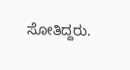ಸೋತಿದ್ದರು.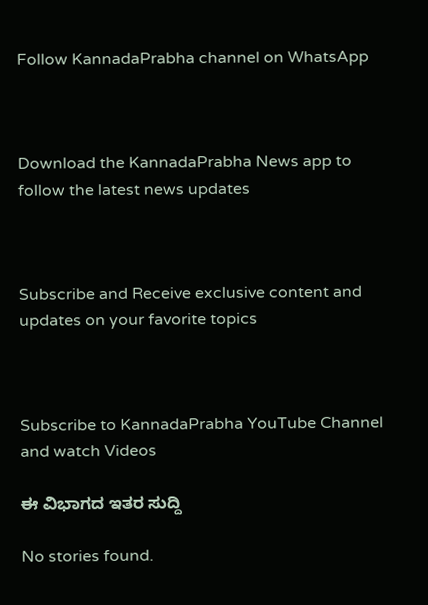Follow KannadaPrabha channel on WhatsApp



Download the KannadaPrabha News app to follow the latest news updates



Subscribe and Receive exclusive content and updates on your favorite topics



Subscribe to KannadaPrabha YouTube Channel and watch Videos

ಈ ವಿಭಾಗದ ಇತರ ಸುದ್ದಿ

No stories found.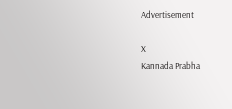Advertisement

X
Kannada Prabha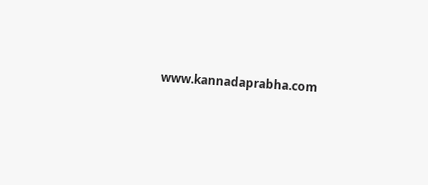www.kannadaprabha.com